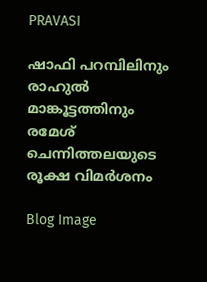PRAVASI

ഷാഫി പറമ്പിലിനും രാഹുല്‍ മാങ്കൂട്ടത്തിനും രമേശ് ചെന്നിത്തലയുടെ രൂക്ഷ വിമർശനം

Blog Image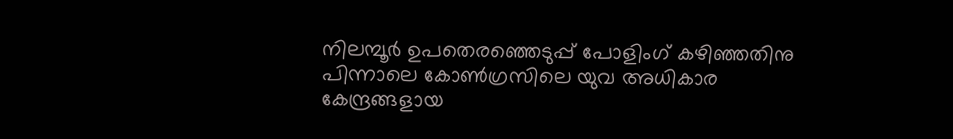നിലമ്പൂര്‍ ഉപതെരഞ്ഞെടുപ്പ് പോളിംഗ് കഴിഞ്ഞതിനു പിന്നാലെ കോണ്‍ഗ്രസിലെ യുവ അധികാര കേന്ദ്രങ്ങളായ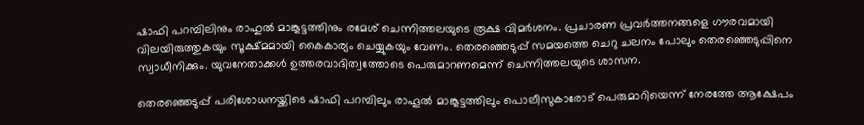ഷാഫി പറമ്പിലിനും രാഹുല്‍ മാങ്കൂട്ടത്തിനും രമേശ് ചെന്നിത്തലയുടെ രൂക്ഷ വിമർശനം. പ്രചാരണ പ്രവർത്തനങ്ങളെ ഗൗരവമായി വിലയിരുത്തുകയും സൂക്ഷ്മമായി കൈകാര്യം ചെയ്യുകയും വേണം. തെരഞ്ഞെടുപ്പ് സമയത്തെ ചെറു ചലനം പോലും തെരഞ്ഞെടുപ്പിനെ സ്വാധീനിക്കും. യുവനേതാക്കള്‍ ഉത്തരവാദിത്വത്തോടെ പെരുമാറണമെന്ന് ചെന്നിത്തലയുടെ ശാസന.

തെരഞ്ഞെടുപ്പ് പരിശോധനയ്ക്കിടെ ഷാഫി പറമ്പിലും രാഹൂല്‍ മാങ്കൂട്ടത്തിലും പൊലീസുകാരോട് പെരുമാറിയെന്ന് നേരത്തേ ആക്ഷേപം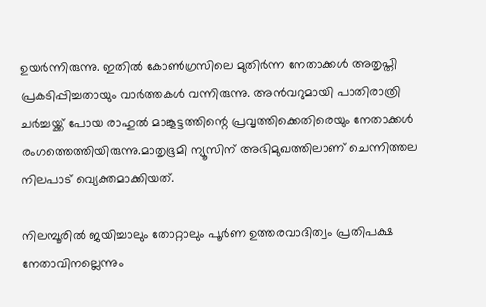ഉയര്‍ന്നിരുന്നു. ഇതില്‍ കോണ്‍ഗ്രസിലെ മുതിര്‍ന്ന നേതാക്കള്‍ അതൃപ്തി പ്രകടിപ്പിച്ചതായും വാര്‍ത്തകള്‍ വന്നിരുന്നു. അന്‍വറുമായി പാതിരാത്രി ചര്‍ച്ചയ്ക്ക് പോയ രാഹുല്‍ മാങ്കൂട്ടത്തിന്റെ പ്രവൃത്തിക്കെതിരെയും നേതാക്കള്‍ രംഗത്തെത്തിയിരുന്നു.മാതൃഭൂമി ന്യൂസിന് അഭിമുഖത്തിലാണ് ചെന്നിത്തല നിലപാട് വ്യെക്തമാക്കിയത്.

നിലമ്പൂരില്‍ ജയിച്ചാലും തോറ്റാലും പൂര്‍ണ ഉത്തരവാദിത്വം പ്രതിപക്ഷ നേതാവിനല്ലെന്നും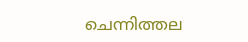ചെന്നിത്തല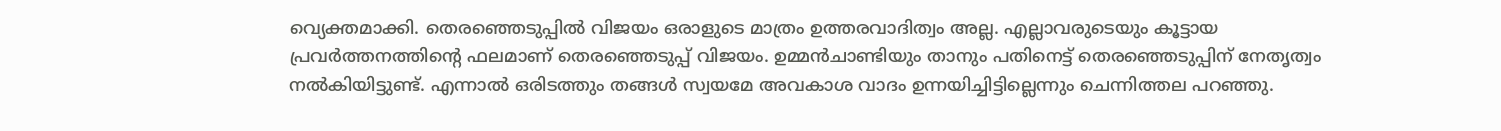വ്യെക്തമാക്കി. തെരഞ്ഞെടുപ്പിൽ വിജയം ഒരാളുടെ മാത്രം ഉത്തരവാദിത്വം അല്ല. എല്ലാവരുടെയും കൂട്ടായ പ്രവർത്തനത്തിന്റെ ഫലമാണ് തെരഞ്ഞെടുപ്പ് വിജയം. ഉമ്മന്‍ചാണ്ടിയും താനും പതിനെട്ട് തെരഞ്ഞെടുപ്പിന് നേതൃത്വം നല്‍കിയിട്ടുണ്ട്. എന്നാല്‍ ഒരിടത്തും തങ്ങൾ സ്വയമേ അവകാശ വാദം ഉന്നയിച്ചിട്ടില്ലെന്നും ചെന്നിത്തല പറഞ്ഞു.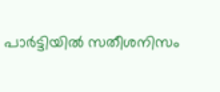പാര്‍ട്ടിയില്‍ സതീശനിസം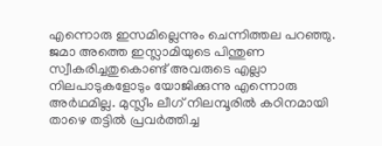എന്നൊരു ഇസമില്ലെന്നും ചെന്നിത്തല പറഞ്ഞു. ജമാ അത്തെ ഇസ്ലാമിയുടെ പിന്തുണ സ്വീകരിച്ചതുകൊണ്ട് അവരുടെ എല്ലാ നിലപാടുകളോടും യോജിക്കുന്നു എന്നൊരു അര്‍ഥമില്ല. മുസ്ലീം ലീഗ് നിലമ്പൂരില്‍ കഠിനമായി താഴെ തട്ടില്‍ പ്രവര്‍ത്തിച്ച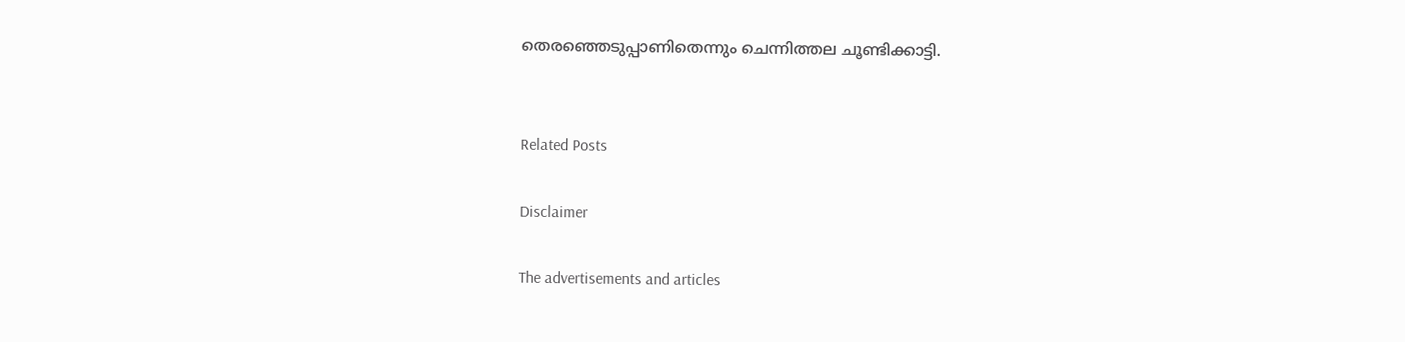തെരഞ്ഞെടുപ്പാണിതെന്നും ചെന്നിത്തല ചൂണ്ടിക്കാട്ടി.


Related Posts

Disclaimer

The advertisements and articles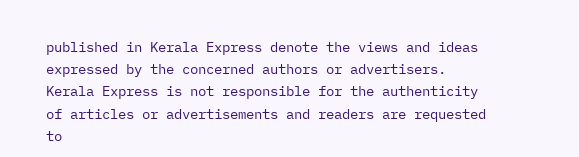published in Kerala Express denote the views and ideas expressed by the concerned authors or advertisers. Kerala Express is not responsible for the authenticity of articles or advertisements and readers are requested to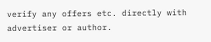verify any offers etc. directly with advertiser or author.